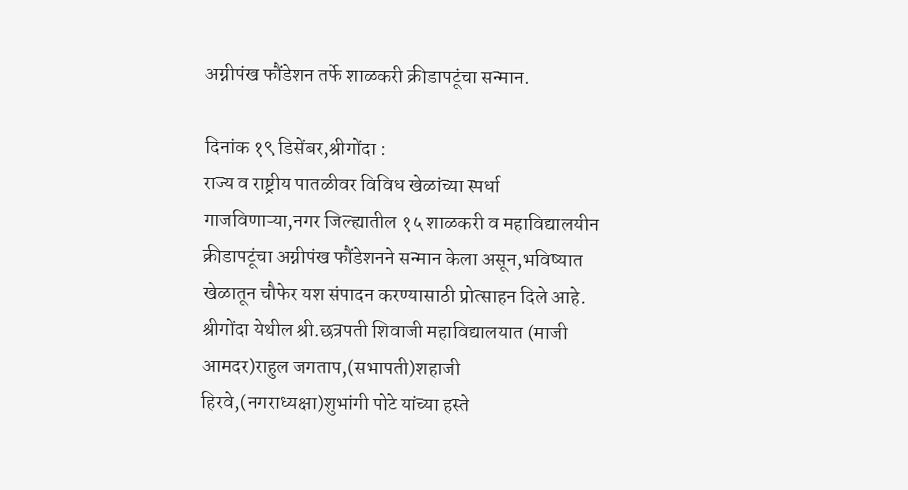अग्नीपंख फौंडेशन तर्फे शाळकरी क्रीडापटूंचा सन्मान.

दिनांक १९ डिसेंबर,श्रीगोंदा :
राज्य व राष्ट्रीय पातळीवर विविध खेळांच्या स्पर्धा गाजविणाऱ्या,नगर जिल्ह्यातील १५ शाळकरी व महाविद्यालयीन क्रीडापटूंचा अग्नीपंख फौंडेशनने सन्मान केला असून,भविष्यात खेळातून चौफेर यश संपादन करण्यासाठी प्रोत्साहन दिले आहे.
श्रीगोंदा येथील श्री.छत्रपती शिवाजी महाविद्यालयात (माजी आमदर)राहुल जगताप,(सभापती)शहाजी हिरवे,(नगराध्यक्षा)शुभांगी पोटे यांच्या हस्ते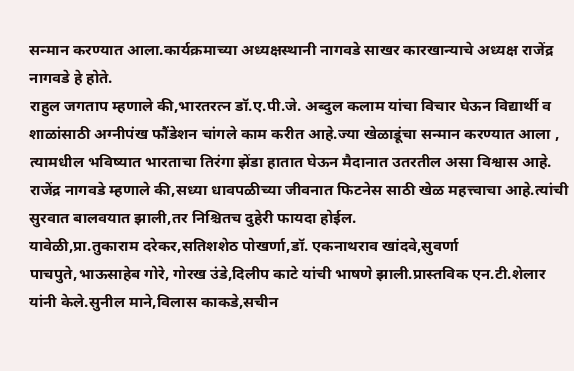सन्मान करण्यात आला.कार्यक्रमाच्या अध्यक्षस्थानी नागवडे साखर कारखान्याचे अध्यक्ष राजेंद्र नागवडे हे होते.
राहुल जगताप म्हणाले की,भारतरत्न डॉ.ए.पी.जे. अब्दुल कलाम यांचा विचार घेऊन विद्यार्थी व शाळांसाठी अग्नीपंख फौंडेशन चांगले काम करीत आहे.ज्या खेळाडूंचा सन्मान करण्यात आला , त्यामधील भविष्यात भारताचा तिरंगा झेंडा हातात घेऊन मैदानात उतरतील असा विश्वास आहे.
राजेंद्र नागवडे म्हणाले की,सध्या धावपळीच्या जीवनात फिटनेस साठी खेळ महत्त्वाचा आहे.त्यांची सुरवात बालवयात झाली,तर निश्चितच दुहेरी फायदा होईल.
यावेळी,प्रा.तुकाराम दरेकर,सतिशशेठ पोखर्णा,डॉ. एकनाथराव खांदवे,सुवर्णा पाचपुते,भाऊसाहेब गोरे, गोरख उंडे,दिलीप काटे यांची भाषणे झाली.प्रास्तविक एन.टी.शेलार यांनी केले.सुनील माने,विलास काकडे,सचीन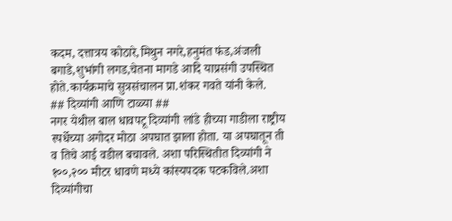कदम, दत्तात्रय कोठारे,मिथुन नगरे,हनुमंत फंड,अंजली बगाडे,शुभांगी लगड,चेतना मागडे आदि याप्रसंगी उपस्थित होते.कार्यक्रमाचे सुत्रसंचालन प्रा.शंकर गवते यांनी केले.
## दिव्यांगी आणि टाळ्या ##
नगर येथील बाल धावपटू दिव्यांगी लांडे हीच्या गाडीला राष्ट्रीय स्पर्धेच्या अगोदर मोठा अपघात झाला होता. या अपघातून ती व तिचे आई वडील बचावले. अशा परिस्थितीत दिव्यांगी ने १००,२०० मीटर धावणे मध्ये कांस्यपदक पटकविले.अशा दिव्यांगीचा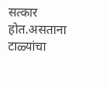सत्कार होत.असताना टाळ्यांचा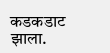कडकडाट झाला.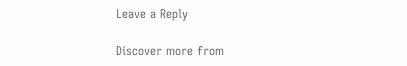Leave a Reply

Discover more from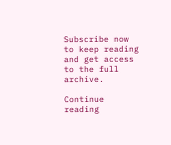Subscribe now to keep reading and get access to the full archive.

Continue reading